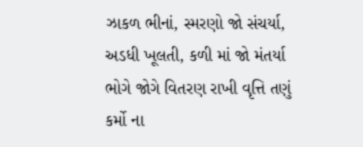ઝાકળ ભીનાં, સ્મરણો જો સંચર્યા,
અડધી ખૂલતી, કળી માં જો મંતર્યા
ભોગે જોગે વિતરણ રાખી વૃત્તિ તણું
કર્મો ના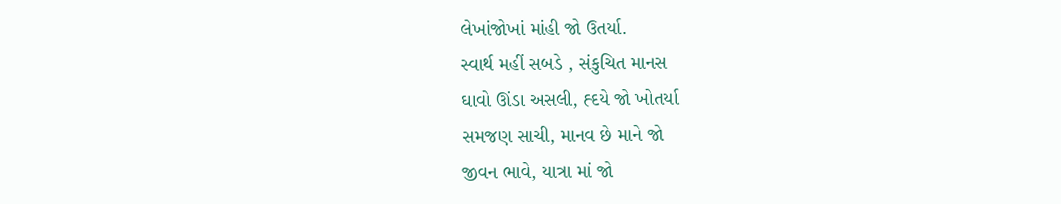લેખાંજોખાં માંહી જો ઉતર્યા.
સ્વાર્થ મહીં સબડે , સંકુચિત માનસ
ઘાવો ઊંડા અસલી, હ્દયે જો ખોતર્યા
સમજણ સાચી, માનવ છે માને જો
જીવન ભાવે, યાત્રા માં જો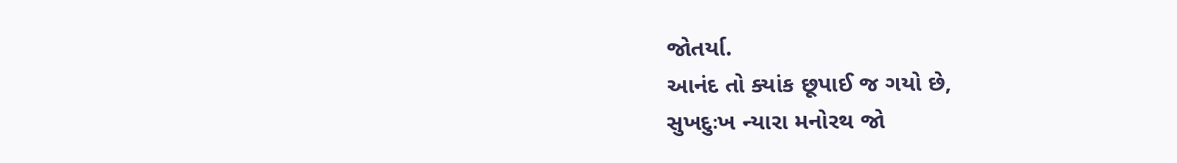જોતર્યા.
આનંદ તો ક્યાંક છૂપાઈ જ ગયો છે,
સુખદુઃખ ન્યારા મનોરથ જો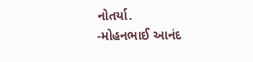નોતર્યા.
-મોહનભાઈ આનંદ